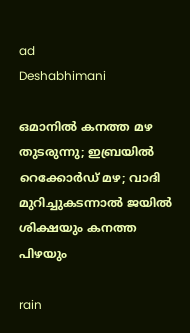ad
Deshabhimani

ഒമാനിൽ കനത്ത മഴ തുടരുന്നു; ഇബ്രയിൽ റെക്കോർഡ് മഴ; വാദി മുറിച്ചുകടന്നാൽ ജയിൽ ശിക്ഷയും കനത്ത പിഴയും

rain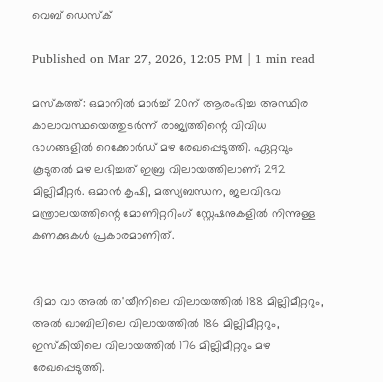വെബ് ഡെസ്ക്

Published on Mar 27, 2026, 12:05 PM | 1 min read

മസ്‌കത്ത്: ഒമാനിൽ മാർച്ച് 20ന് ആരംഭിച്ച അസ്ഥിര കാലാവസ്ഥയെത്തുടർന്ന് രാജ്യത്തിന്റെ വിവിധ ഭാഗങ്ങളിൽ റെക്കോർഡ് മഴ രേഖപ്പെടുത്തി. ഏറ്റവും കൂടുതൽ മഴ ലഭിച്ചത് ഇബ്ര വിലായത്തിലാണ്; 292 മില്ലിമീറ്റർ. ഒമാൻ കൃഷി, മത്സ്യബന്ധന, ജലവിഭവ മന്ത്രാലയത്തിന്റെ മോണിറ്ററിംഗ് സ്റ്റേഷനുകളിൽ നിന്നുള്ള കണക്കുകൾ പ്രകാരമാണിത്.


ദിമാ വാ അൽ ത'യീനിലെ വിലായത്തിൽ 188 മില്ലിമീറ്ററും, അൽ ഖാബിലിലെ വിലായത്തിൽ 186 മില്ലിമീറ്ററും, ഇസ്‌കിയിലെ വിലായത്തിൽ 176 മില്ലിമീറ്ററും മഴ രേഖപ്പെടുത്തി.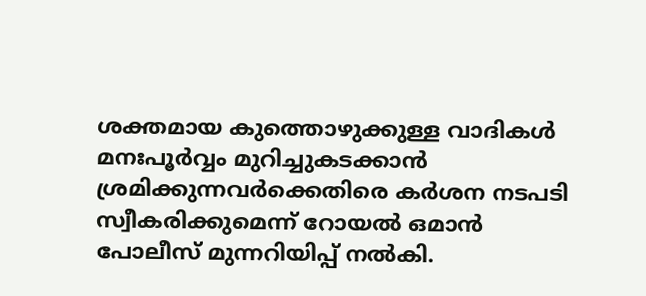ശക്തമായ കുത്തൊഴുക്കുള്ള വാദികൾ മനഃപൂർവ്വം മുറിച്ചുകടക്കാൻ ശ്രമിക്കുന്നവർക്കെതിരെ കർശന നടപടി സ്വീകരിക്കുമെന്ന് റോയൽ ഒമാൻ പോലീസ് മുന്നറിയിപ്പ് നൽകി.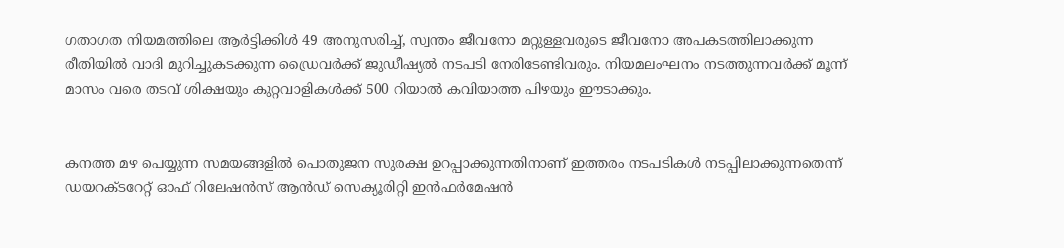ഗതാഗത നിയമത്തിലെ ആർട്ടിക്കിൾ 49 അനുസരിച്ച്, സ്വന്തം ജീവനോ മറ്റുള്ളവരുടെ ജീവനോ അപകടത്തിലാക്കുന്ന രീതിയിൽ വാദി മുറിച്ചുകടക്കുന്ന ഡ്രൈവർക്ക് ജുഡീഷ്യൽ നടപടി നേരിടേണ്ടിവരും. നിയമലംഘനം നടത്തുന്നവർക്ക് മൂന്ന് മാസം വരെ തടവ് ശിക്ഷയും കുറ്റവാളികൾക്ക് 500 റിയാൽ കവിയാത്ത പിഴയും ഈടാക്കും.


കനത്ത മഴ പെയ്യുന്ന സമയങ്ങളിൽ പൊതുജന സുരക്ഷ ഉറപ്പാക്കുന്നതിനാണ് ഇത്തരം നടപടികൾ നടപ്പിലാക്കുന്നതെന്ന് ഡയറക്ടറേറ്റ് ഓഫ് റിലേഷൻസ് ആൻഡ് സെക്യൂരിറ്റി ഇൻഫർമേഷൻ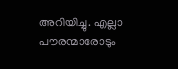അറിയിച്ചു. എല്ലാ പൗരന്മാരോടും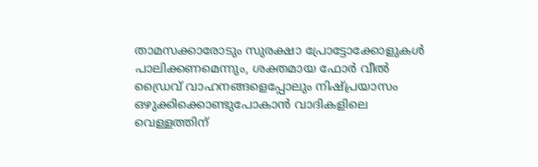താമസക്കാരോടും സുരക്ഷാ പ്രോട്ടോക്കോളുകൾ പാലിക്കണമെന്നും, ശക്തമായ ഫോർ വീൽ ഡ്രൈവ് വാഹനങ്ങളെപ്പോലും നിഷ്പ്രയാസം ഒഴുക്കിക്കൊണ്ടുപോകാൻ വാദികളിലെ വെള്ളത്തിന്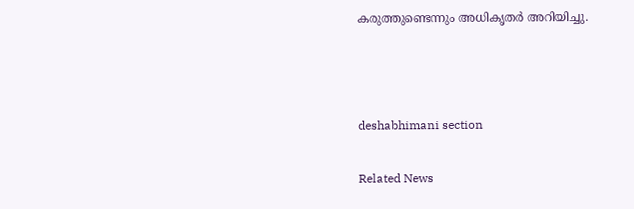കരുത്തുണ്ടെന്നും അധികൃതർ അറിയിച്ചു.



deshabhimani section

Related News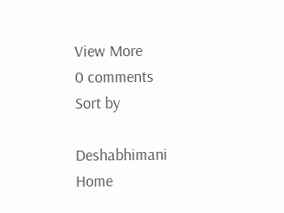View More
0 comments
Sort by

Deshabhimani
Home